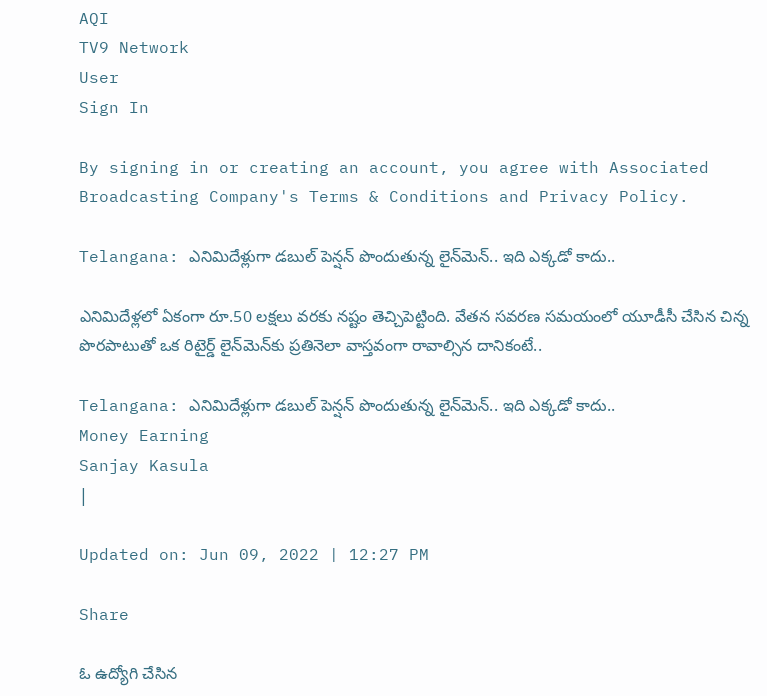AQI
TV9 Network
User
Sign In

By signing in or creating an account, you agree with Associated Broadcasting Company's Terms & Conditions and Privacy Policy.

Telangana: ఎనిమిదేళ్లుగా డబుల్ పెన్షన్ పొందుతున్న లైన్‌మెన్.. ఇది ఎక్కడో కాదు..

ఎనిమిదేళ్లలో ఏకంగా రూ.50 లక్షలు వరకు నష్టం తెచ్చిపెట్టింది. వేతన సవరణ సమయంలో యూడీసీ చేసిన చిన్న పొరపాటుతో ఒక రిటైర్డ్ లైన్‌మెన్‌కు ప్రతినెలా వాస్తవంగా రావాల్సిన దానికంటే..

Telangana: ఎనిమిదేళ్లుగా డబుల్ పెన్షన్ పొందుతున్న లైన్‌మెన్.. ఇది ఎక్కడో కాదు..
Money Earning
Sanjay Kasula
|

Updated on: Jun 09, 2022 | 12:27 PM

Share

ఓ ఉద్యోగి చేసిన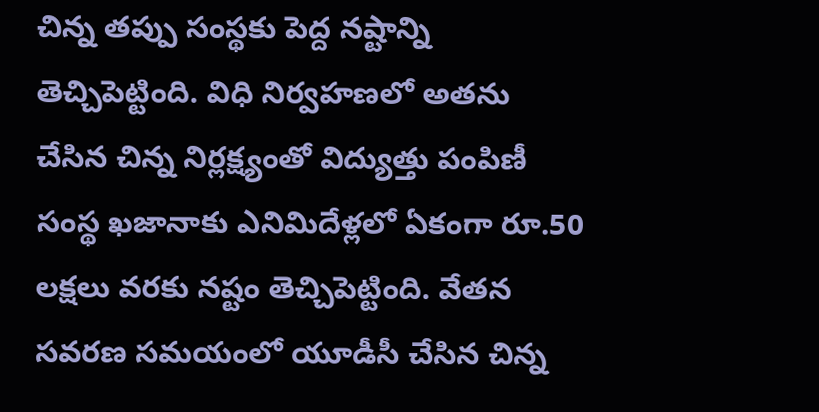చిన్న తప్పు సంస్థకు పెద్ద నష్టాన్ని తెచ్చిపెట్టింది. విధి నిర్వహణలో అతను చేసిన చిన్న నిర్లక్ష్యంతో విద్యుత్తు పంపిణీ సంస్థ ఖజానాకు ఎనిమిదేళ్లలో ఏకంగా రూ.50 లక్షలు వరకు నష్టం తెచ్చిపెట్టింది. వేతన సవరణ సమయంలో యూడీసీ చేసిన చిన్న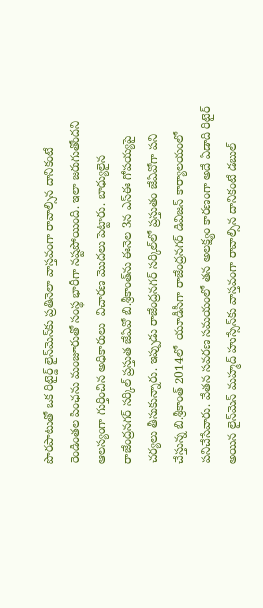పొరపాటుతో ఒక రిటైర్డ్ లైన్‌మెన్‌కు ప్రతినెలా వాస్తవంగా రావాల్సిన దానికంటే రెండింతల పింఛను మంజూరుతో సంస్థ భారీగా నష్టపోయింది. ఇలా జరుగుతోందని ఆలస్యంగా గుర్తించిన అధికారులు  విచారణ మొదలు పెట్టారు. బాధ్యులైన రాజేంద్రనగర్‌ సర్కిల్‌ ప్రస్తుత జేఏవో బి.శ్రీకాంత్‌ను ఈనెల 3న ఎస్‌ఈ గోపయ్యపై చర్యలు తీసుకున్నారు. ఇప్పుడు రాజేంద్రనగర్ సర్కిల్‌లో ప్రస్తుతం జేఏవోగా పని చేస్తున్న బి.శ్రీకాంత్‌ 2014లో  యూడీసీగా రాజేంద్రనగర్‌ డివిజన్‌ కార్యాలయంలో పనిచేసేవారు. వేతన సవరణ సమయంలో తన అలక్ష్యం కారణంగా అదే ఏడాది రిటైర్‌ అయిన లైన్‌మెన్‌ మహ్మద్‌ హుస్సేన్‌కు వాస్తవంగా రావాల్సిన దానికంటే డబుల్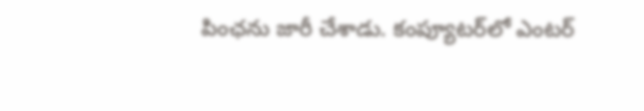పింఛను జారీ చేశాడు. కంప్యూటర్‌లో ఎంటర్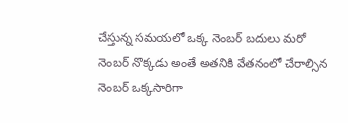చేస్తున్న సమయలో ఒక్క నెంబర్ బదులు మరో నెంబర్ నొక్కడు అంతే అతనికి వేతనంలో చేరాల్సిన నెంబర్ ఒక్కసారిగా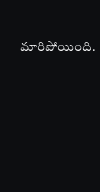మారిపోయింది.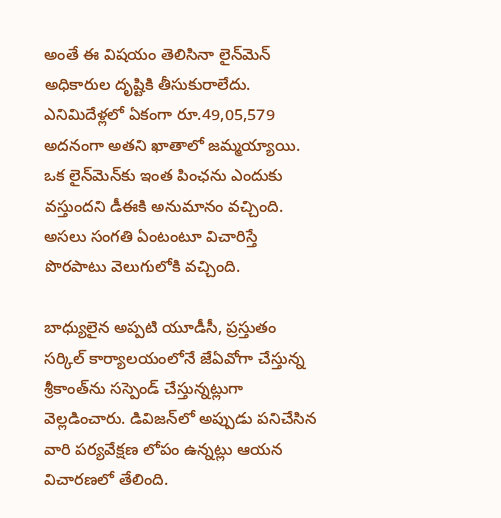అంతే ఈ విషయం తెలిసినా లైన్‌మెన్‌ అధికారుల దృష్టికి తీసుకురాలేదు. ఎనిమిదేళ్లలో ఏకంగా రూ.49,05,579 అదనంగా అతని ఖాతాలో జమ్మయ్యాయి. ఒక లైన్‌మెన్‌కు ఇంత పింఛను ఎందుకు వస్తుందని డీఈకి అనుమానం వచ్చింది. అసలు సంగతి ఏంటంటూ విచారిస్తే పొరపాటు వెలుగులోకి వచ్చింది.

బాధ్యులైన అప్పటి యూడీసీ, ప్రస్తుతం సర్కిల్‌ కార్యాలయంలోనే జేఏవోగా చేస్తున్న శ్రీకాంత్‌ను సస్పెండ్‌ చేస్తున్నట్లుగా వెల్లడించారు. డివిజన్‌లో అప్పుడు పనిచేసిన వారి పర్యవేక్షణ లోపం ఉన్నట్లు ఆయన విచారణలో తేలింది.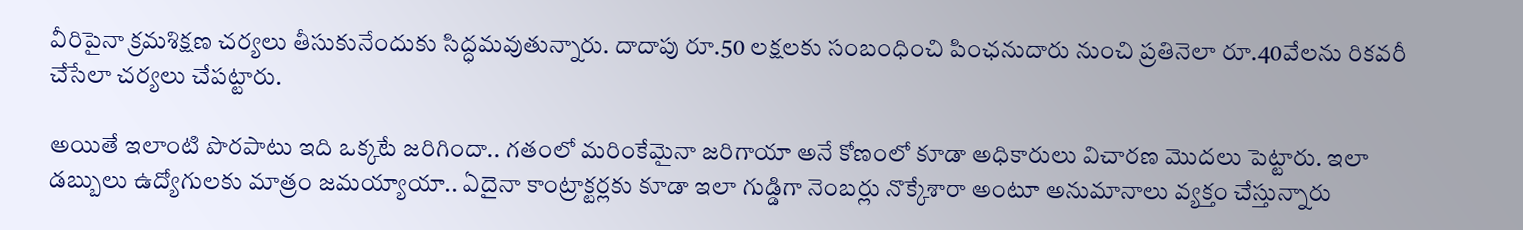వీరిపైనా క్రమశిక్షణ చర్యలు తీసుకునేందుకు సిద్ధమవుతున్నారు. దాదాపు రూ.50 లక్షలకు సంబంధించి పింఛనుదారు నుంచి ప్రతినెలా రూ.40వేలను రికవరీ చేసేలా చర్యలు చేపట్టారు.

అయితే ఇలాంటి పొరపాటు ఇది ఒక్కటే జరిగిందా.. గతంలో మరింకేమైనా జరిగాయా అనే కోణంలో కూడా అధికారులు విచారణ మొదలు పెట్టారు. ఇలా డబ్బులు ఉద్యోగులకు మాత్రం జమయ్యాయా.. ఏదైనా కాంట్రాక్టర్లకు కూడా ఇలా గుడ్డిగా నెంబర్లు నొక్కేశారా అంటూ అనుమానాలు వ్యక్తం చేస్తున్నారు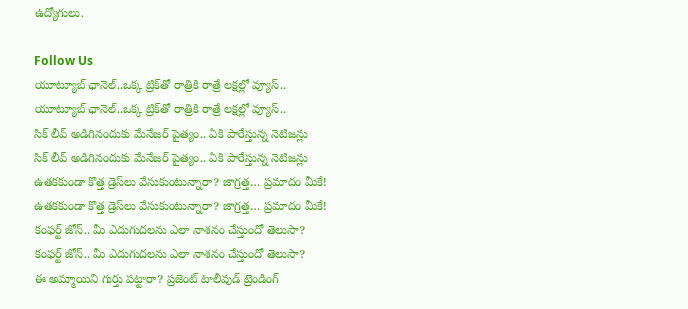ఉద్యోగులు.

Follow Us
యూట్యూబ్ ఛానెల్..ఒక్క ట్రిక్‌తో రాత్రికి రాత్రే లక్షల్లో వ్యూస్..
యూట్యూబ్ ఛానెల్..ఒక్క ట్రిక్‌తో రాత్రికి రాత్రే లక్షల్లో వ్యూస్..
సిక్ లీవ్ అడిగినందుకు మేనేజర్‌ పైత్యం.. ఏకి పారేస్తున్న నెటిజన్లు
సిక్ లీవ్ అడిగినందుకు మేనేజర్‌ పైత్యం.. ఏకి పారేస్తున్న నెటిజన్లు
ఉతకకుండా కొత్త డ్రెస్‌లు వేసుకుంటున్నారా? జాగ్రత్త… ప్రమాదం మీకే!
ఉతకకుండా కొత్త డ్రెస్‌లు వేసుకుంటున్నారా? జాగ్రత్త… ప్రమాదం మీకే!
కంఫర్ట్ జోన్.. మీ ఎదుగుదలను ఎలా నాశనం చేస్తుందో తెలుసా?
కంఫర్ట్ జోన్.. మీ ఎదుగుదలను ఎలా నాశనం చేస్తుందో తెలుసా?
ఈ అమ్మాయిని గుర్తు పట్టారా? ప్రజెంట్ టాలీవుడ్ ట్రెండింగ్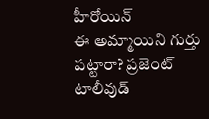హీరోయిన్
ఈ అమ్మాయిని గుర్తు పట్టారా? ప్రజెంట్ టాలీవుడ్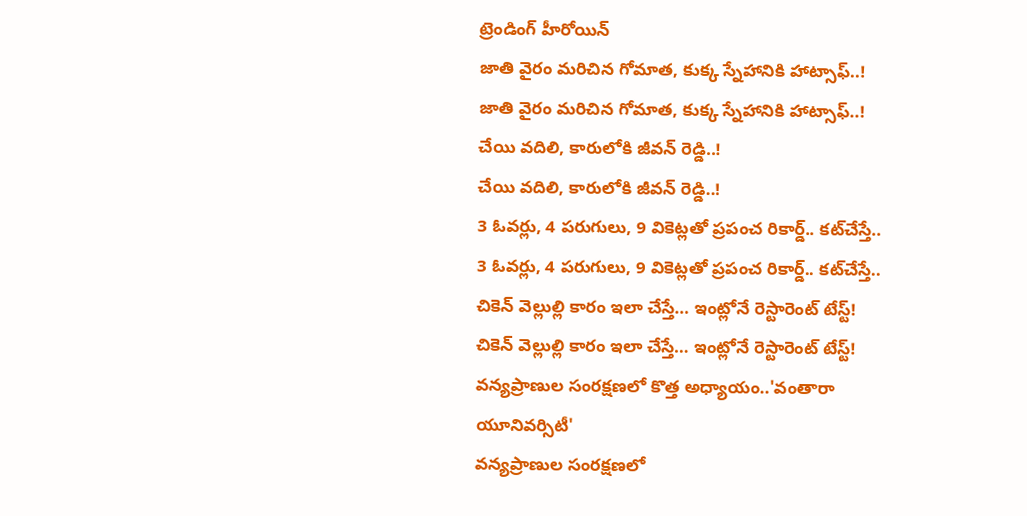ట్రెండింగ్ హీరోయిన్
జాతి వైరం మరిచిన గోమాత, కుక్క స్నేహానికి హాట్సాఫ్..!
జాతి వైరం మరిచిన గోమాత, కుక్క స్నేహానికి హాట్సాఫ్..!
చేయి వదిలి, కారులోకి జీవన్ రెడ్డి..!
చేయి వదిలి, కారులోకి జీవన్ రెడ్డి..!
3 ఓవర్లు, 4 పరుగులు, 9 వికెట్లతో ప్రపంచ రికార్డ్.. కట్‌చేస్తే..
3 ఓవర్లు, 4 పరుగులు, 9 వికెట్లతో ప్రపంచ రికార్డ్.. కట్‌చేస్తే..
చికెన్ వెల్లుల్లి కారం ఇలా చేస్తే… ఇంట్లోనే రెస్టారెంట్ టేస్ట్!
చికెన్ వెల్లుల్లి కారం ఇలా చేస్తే… ఇంట్లోనే రెస్టారెంట్ టేస్ట్!
వన్యప్రాణుల సంరక్షణలో కొత్త అధ్యాయం..'వంతారా యూనివర్సిటీ'
వన్యప్రాణుల సంరక్షణలో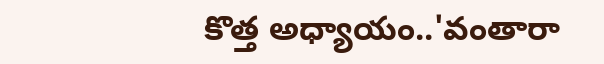కొత్త అధ్యాయం..'వంతారా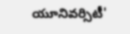యూనివర్సిటీ'